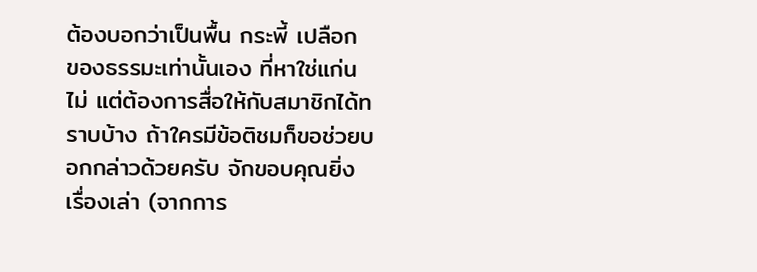ต้องบอกว่าเป็นพื้น กระพี้ เปลือก ของธรรมะเท่านั้นเอง ที่หาใช่แก่นไม่ แต่ต้องการสื่อให้กับสมาชิกได้ทราบบ้าง ถ้าใครมีข้อติชมก็ขอช่วยบอกกล่าวด้วยครับ จักขอบคุณยิ่ง
เรื่องเล่า (จากการ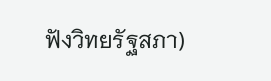ฟังวิทยรัฐสภา)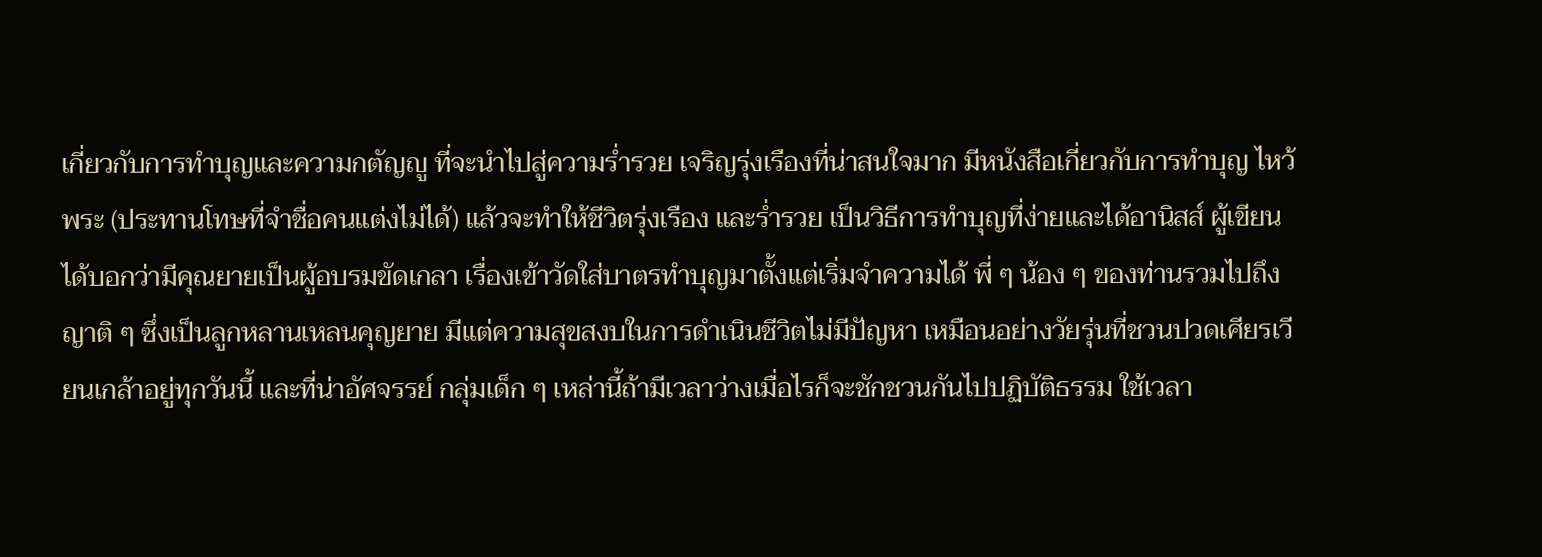เกี่ยวกับการทำบุญและความกตัญญู ที่จะนำไปสู่ความร่ำรวย เจริญรุ่งเรืองที่น่าสนใจมาก มีหนังสือเกี่ยวกับการทำบุญ ไหว้พระ (ประทานโทษที่จำชื่อคนแต่งไม่ได้) แล้วจะทำให้ชีวิตรุ่งเรือง และร่ำรวย เป็นวิธีการทำบุญที่ง่ายและได้อานิสส์ ผู้เขียนได้บอกว่ามีคุณยายเป็นผู้อบรมขัดเกลา เรื่องเข้าวัดใส่บาตรทำบุญมาตั้งแต่เริ่มจำความได้ พี่ ๆ น้อง ๆ ของท่านรวมไปถึงญาติ ๆ ซึ่งเป็นลูกหลานเหลนคุญยาย มีแต่ความสุขสงบในการดำเนินชีวิตไม่มีปัญหา เหมือนอย่างวัยรุ่นที่ชวนปวดเศียรเวียนเกล้าอยู่ทุกวันนี้ และที่น่าอัศจรรย์ กลุ่มเด็ก ๆ เหล่านี้ถ้ามีเวลาว่างเมื่อไรก็จะชักชวนกันไปปฏิบัติธรรม ใช้เวลา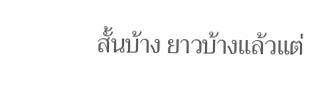สั้นบ้าง ยาวบ้างแล้วแต่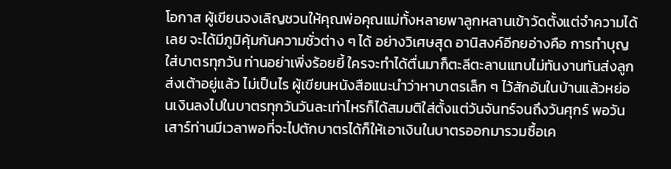โอกาส ผู้เขียนจงเลิญชวนให้คุณพ่อคุณแม่ทั้งหลายพาลูกหลานเข้าวัดตั้งแต่จำความได้เลย จะได้มีภูมิคุ้มกันความชั่วต่าง ๆ ได้ อย่างวิเศษสุด อานิสงค์อีกยอ่างคือ การทำบุญใส่บาตรทุกวัน ท่านอย่าเพิ่งร้อยยี้ ใครจะทำได้ตื่นมาก็ตะลีตะลานแทบไม่ทันงานทันส่งลูกส่งเต้าอยู่แล้ว ไม่เป็นไร ผู้เขียนหนังสือแนะนำว่าหาบาตรเล็ก ๆ ไว้สักอันในบ้านแล้วหย่อนเงินลงไปในบาตรทุกวันวันละเท่าไหรก็ได้สมมติใส่ตั้งแต่วันจันทร์จนถึงวันศุกร์ พอวันเสาร์ท่านมีเวลาพอที่จะไปตักบาตรได้ก็ให้เอาเงินในบาตรออกมารวมซื้อเค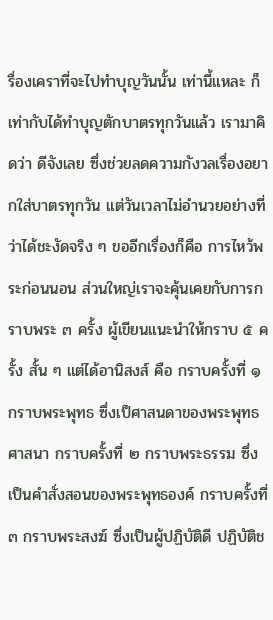รื่องเคราที่จะไปทำบุญวันนั้น เท่านี้แหละ ก็เท่ากับได้ทำบุญตักบาตรทุกวันแล้ว เรามาคิดว่า ดีจังเลย ซึ่งช่วยลดความกังวลเรื่องอยากใส่บาตรทุกวัน แต่วันเวลาไม่อำนวยอย่างที่ว่าได้ชะงัดจริง ๆ ขออีกเรื่องก็คือ การไหว้พระก่อนนอน ส่วนใหญ่เราจะคุ้นเคยกับการกราบพระ ๓ ครั้ง ผู้เขียนแนะนำให้กราบ ๕ ครั้ง สั้น ๆ แต่ได้อานิสงส์ คือ กราบครั้งที่ ๑ กราบพระพุทธ ซึ่งเป็ศาสนดาของพระพุทธศาสนา กราบครั้งที่ ๒ กราบพระธรรม ซึ่งเป็นคำสั่งสอนของพระพุทธองค์ กราบครั้งที่ ๓ กราบพระสงฆ์ ซึ่งเป็นผู้ปฏิบัติดี ปฏิบัติช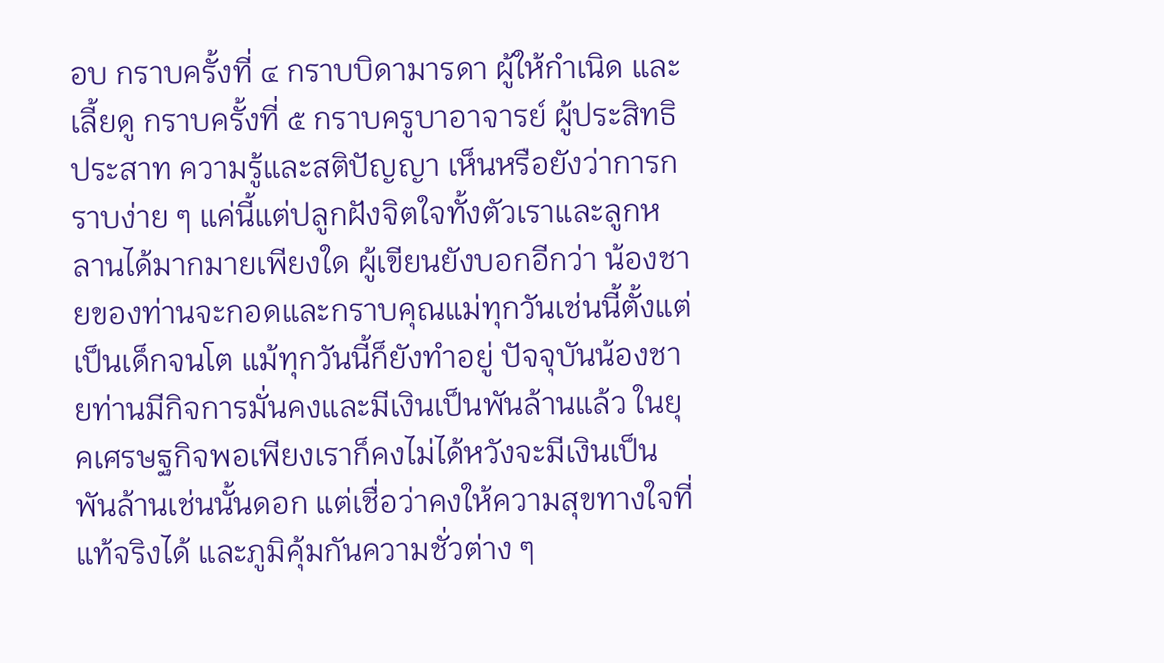อบ กราบครั้งที่ ๔ กราบบิดามารดา ผู้ให้กำเนิด และเลี้ยดู กราบครั้งที่ ๕ กราบครูบาอาจารย์ ผู้ประสิทธิประสาท ความรู้และสติปัญญา เห็นหรือยังว่าการกราบง่าย ๆ แค่นี้แต่ปลูกฝังจิตใจทั้งตัวเราและลูกหลานได้มากมายเพียงใด ผู้เขียนยังบอกอีกว่า น้องชายของท่านจะกอดและกราบคุณแม่ทุกวันเช่นนี้ตั้งแต่เป็นเด็กจนโต แม้ทุกวันนี้ก็ยังทำอยู่ ปัจจุบันน้องชายท่านมีกิจการมั่นคงและมีเงินเป็นพันล้านแล้ว ในยุคเศรษฐกิจพอเพียงเราก็คงไม่ได้หวังจะมีเงินเป็นพันล้านเช่นนั้นดอก แต่เชื่อว่าคงให้ความสุขทางใจที่แท้จริงได้ และภูมิคุ้มกันความชั่วต่าง ๆ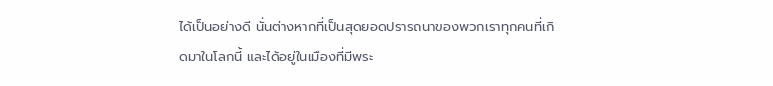ได้เป็นอย่างดี นั่นต่างหากที่เป็นสุดยอดปรารถนาของพวกเราทุกคนที่เกิดมาในโลกนี้ และได้อยู่ในเมืองที่มีพระ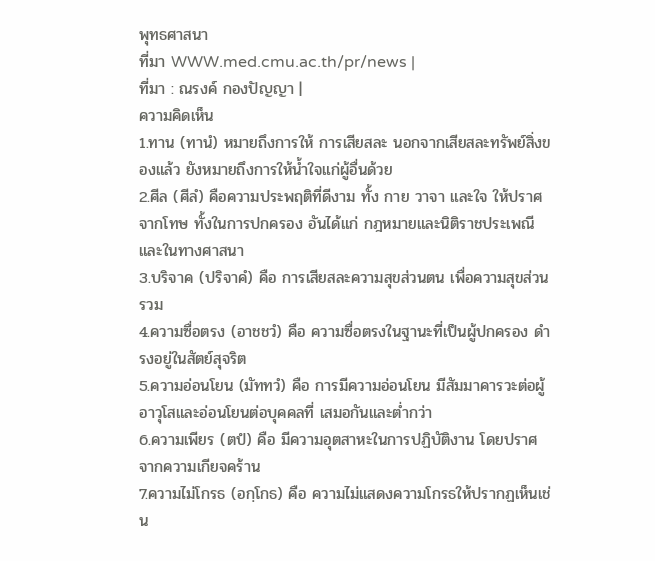พุทธศาสนา
ที่มา WWW.med.cmu.ac.th/pr/news |
ที่มา : ณรงค์ กองปัญญา |
ความคิดเห็น
1.ทาน (ทานํ) หมายถึงการให้ การเสียสละ นอกจากเสียสละทรัพย์สิ่งของแล้ว ยังหมายถึงการให้น้ำใจแก่ผู้อื่นด้วย
2.ศีล (ศีลํ) คือความประพฤติที่ดีงาม ทั้ง กาย วาจา และใจ ให้ปราศจากโทษ ทั้งในการปกครอง อันได้แก่ กฎหมายและนิติราชประเพณี และในทางศาสนา
3.บริจาค (ปริจาคํ) คือ การเสียสละความสุขส่วนตน เพื่อความสุขส่วนรวม
4.ความซื่อตรง (อาชชวํ) คือ ความซื่อตรงในฐานะที่เป็นผู้ปกครอง ดำรงอยู่ในสัตย์สุจริต
5.ความอ่อนโยน (มัททวํ) คือ การมีความอ่อนโยน มีสัมมาคารวะต่อผู้อาวุโสและอ่อนโยนต่อบุคคลที่ เสมอกันและต่ำกว่า
6.ความเพียร (ตปํ) คือ มีความอุตสาหะในการปฏิบัติงาน โดยปราศจากความเกียจคร้าน
7.ความไม่โกรธ (อกฺโกธ) คือ ความไม่แสดงความโกรธให้ปรากฏเห็นเช่น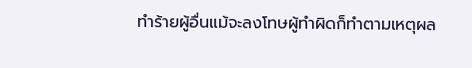ทำร้ายผู้อื่นแม้จะลงโทษผู้ทำผิดก็ทำตามเหตุผล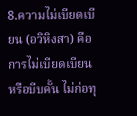8.ความไม่เบียดเบียน (อวิหิงสา) คือ การไม่เบียดเบียน หรือบีบคั้น ไม่ก่อทุ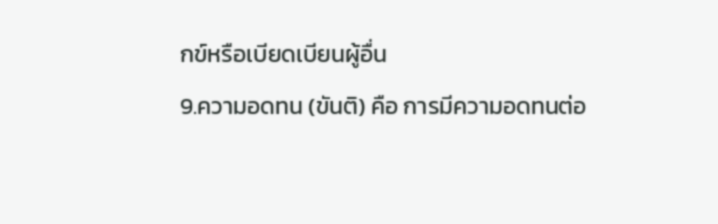กข์หรือเบียดเบียนผู้อื่น
9.ความอดทน (ขันติ) คือ การมีความอดทนต่อ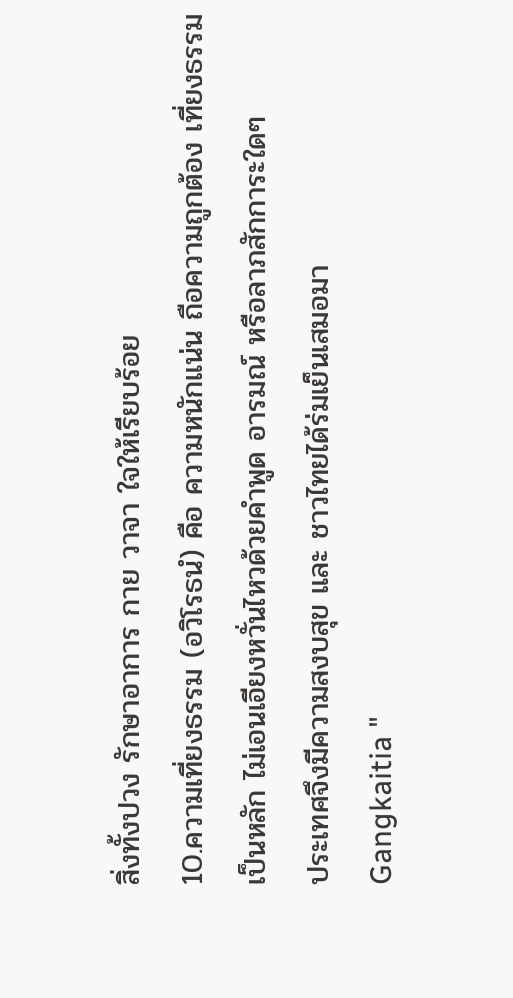สิ่งทั้งปวง รักษาอาการ กาย วาจา ใจให้เรียบร้อย
10.ความเที่ยงธรรม (อวิโรธนํ) คือ ความหนักแน่น ถือความถูกต้อง เที่ยงธรรมเป็นหลัก ไม่เอนเอียงหวั่นไหวด้วยคำพูด อารมณ์ หรือลาภสักการะใดๆ
ประเทศจึงมีความสงบสุข และ ชาวไทยได้ร่มเย็นเสมอมา
Gangkaitia "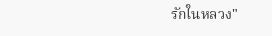รักในหลวง"